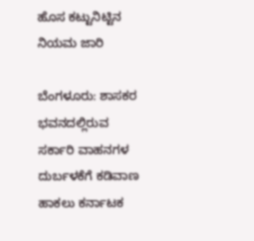ಹೊಸ ಕಟ್ಟುನಿಟ್ಟಿನ ನಿಯಮ ಜಾರಿ

ಬೆಂಗಳೂರು: ಶಾಸಕರ ಭವನದಲ್ಲಿರುವ ಸರ್ಕಾರಿ ವಾಹನಗಳ ದುರ್ಬಳಕೆಗೆ ಕಡಿವಾಣ ಹಾಕಲು ಕರ್ನಾಟಕ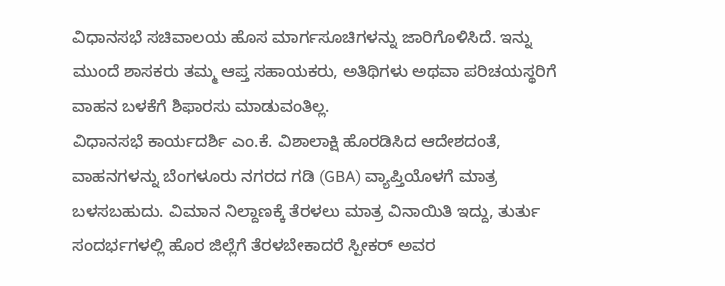ವಿಧಾನಸಭೆ ಸಚಿವಾಲಯ ಹೊಸ ಮಾರ್ಗಸೂಚಿಗಳನ್ನು ಜಾರಿಗೊಳಿಸಿದೆ. ಇನ್ನು ಮುಂದೆ ಶಾಸಕರು ತಮ್ಮ ಆಪ್ತ ಸಹಾಯಕರು, ಅತಿಥಿಗಳು ಅಥವಾ ಪರಿಚಯಸ್ಥರಿಗೆ ವಾಹನ ಬಳಕೆಗೆ ಶಿಫಾರಸು ಮಾಡುವಂತಿಲ್ಲ.
ವಿಧಾನಸಭೆ ಕಾರ್ಯದರ್ಶಿ ಎಂ.ಕೆ. ವಿಶಾಲಾಕ್ಷಿ ಹೊರಡಿಸಿದ ಆದೇಶದಂತೆ, ವಾಹನಗಳನ್ನು ಬೆಂಗಳೂರು ನಗರದ ಗಡಿ (GBA) ವ್ಯಾಪ್ತಿಯೊಳಗೆ ಮಾತ್ರ ಬಳಸಬಹುದು. ವಿಮಾನ ನಿಲ್ದಾಣಕ್ಕೆ ತೆರಳಲು ಮಾತ್ರ ವಿನಾಯಿತಿ ಇದ್ದು, ತುರ್ತು ಸಂದರ್ಭಗಳಲ್ಲಿ ಹೊರ ಜಿಲ್ಲೆಗೆ ತೆರಳಬೇಕಾದರೆ ಸ್ಪೀಕರ್ ಅವರ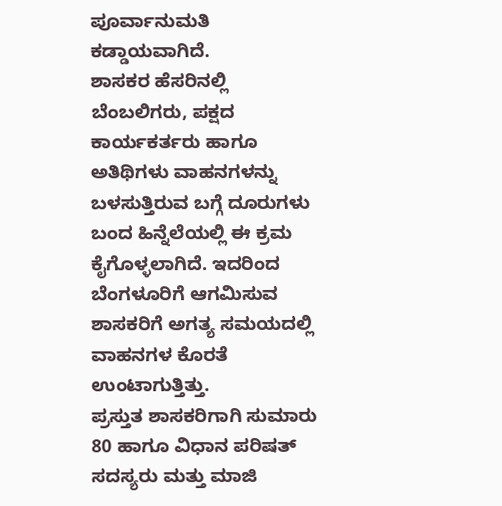ಪೂರ್ವಾನುಮತಿ ಕಡ್ಡಾಯವಾಗಿದೆ.
ಶಾಸಕರ ಹೆಸರಿನಲ್ಲಿ ಬೆಂಬಲಿಗರು, ಪಕ್ಷದ ಕಾರ್ಯಕರ್ತರು ಹಾಗೂ ಅತಿಥಿಗಳು ವಾಹನಗಳನ್ನು ಬಳಸುತ್ತಿರುವ ಬಗ್ಗೆ ದೂರುಗಳು ಬಂದ ಹಿನ್ನೆಲೆಯಲ್ಲಿ ಈ ಕ್ರಮ ಕೈಗೊಳ್ಳಲಾಗಿದೆ. ಇದರಿಂದ ಬೆಂಗಳೂರಿಗೆ ಆಗಮಿಸುವ ಶಾಸಕರಿಗೆ ಅಗತ್ಯ ಸಮಯದಲ್ಲಿ ವಾಹನಗಳ ಕೊರತೆ ಉಂಟಾಗುತ್ತಿತ್ತು.
ಪ್ರಸ್ತುತ ಶಾಸಕರಿಗಾಗಿ ಸುಮಾರು 80 ಹಾಗೂ ವಿಧಾನ ಪರಿಷತ್ ಸದಸ್ಯರು ಮತ್ತು ಮಾಜಿ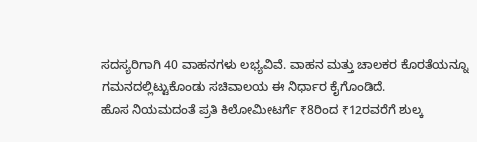ಸದಸ್ಯರಿಗಾಗಿ 40 ವಾಹನಗಳು ಲಭ್ಯವಿವೆ. ವಾಹನ ಮತ್ತು ಚಾಲಕರ ಕೊರತೆಯನ್ನೂ ಗಮನದಲ್ಲಿಟ್ಟುಕೊಂಡು ಸಚಿವಾಲಯ ಈ ನಿರ್ಧಾರ ಕೈಗೊಂಡಿದೆ.
ಹೊಸ ನಿಯಮದಂತೆ ಪ್ರತಿ ಕಿಲೋಮೀಟರ್ಗೆ ₹8ರಿಂದ ₹12ರವರೆಗೆ ಶುಲ್ಕ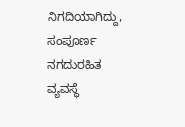ನಿಗದಿಯಾಗಿದ್ದು, ಸಂಪೂರ್ಣ ನಗದುರಹಿತ ವ್ಯವಸ್ಥೆ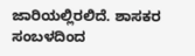ಜಾರಿಯಲ್ಲಿರಲಿದೆ. ಶಾಸಕರ ಸಂಬಳದಿಂದ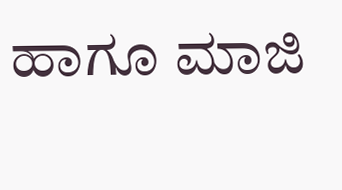ಹಾಗೂ ಮಾಜಿ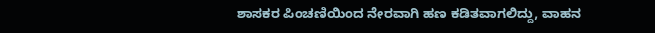ಶಾಸಕರ ಪಿಂಚಣಿಯಿಂದ ನೇರವಾಗಿ ಹಣ ಕಡಿತವಾಗಲಿದ್ದು, ವಾಹನ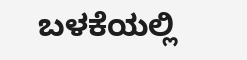ಬಳಕೆಯಲ್ಲಿ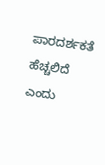ಪಾರದರ್ಶಕತೆ ಹೆಚ್ಚಲಿದೆ ಎಂದು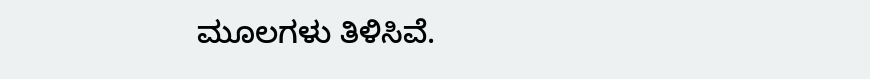ಮೂಲಗಳು ತಿಳಿಸಿವೆ.